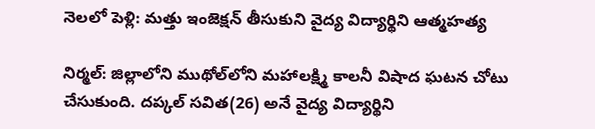నెలలో పెళ్లి: మత్తు ఇంజెక్షన్ తీసుకుని వైద్య విద్యార్థిని ఆత్మహత్య

నిర్మల్‌: జిల్లాలోని ముథోల్‌లోని మహాలక్ష్మి కాలనీ విషాద ఘటన చోటు చేసుకుంది. దప్కల్‌ సవిత(26) అనే వైద్య విద్యార్థిని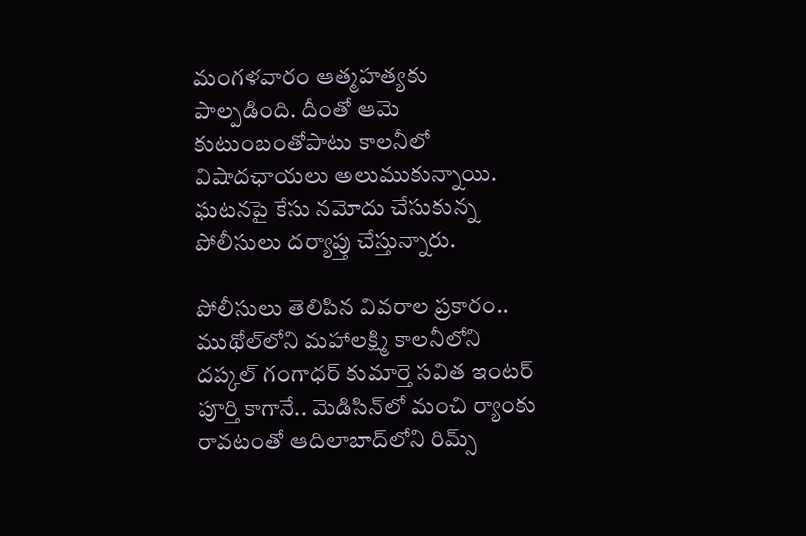మంగళవారం ఆత్మహత్యకు పాల్పడింది. దీంతో ఆమె కుటుంబంతోపాటు కాలనీలో విషాదఛాయలు అలుముకున్నాయి. ఘటనపై కేసు నమోదు చేసుకున్న పోలీసులు దర్యాప్తు చేస్తున్నారు.

పోలీసులు తెలిపిన వివరాల ప్రకారం.. ముథోల్‌లోని మహాలక్ష్మి కాలనీలోని దప్కల్‌ గంగాధర్‌ కుమార్తె సవిత ఇంటర్‌ పూర్తి కాగానే.. మెడిసిన్‌లో మంచి ర్యాంకు రావటంతో ఆదిలాబాద్‌లోని రిమ్స్‌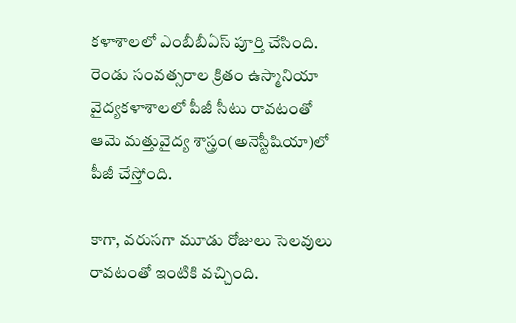కళాశాలలో ఎంబీబీఏస్‌ పూర్తి చేసింది. రెండు సంవత్సరాల క్రితం ఉస్మానియా వైద్యకళాశాలలో పీజీ సీటు రావటంతో ఆమె మత్తువైద్య శాస్త్రం(అనెస్టీషియా)లో పీజీ చేస్తోంది.

కాగా, వరుసగా మూడు రోజులు సెలవులు రావటంతో ఇంటికి వచ్చింది.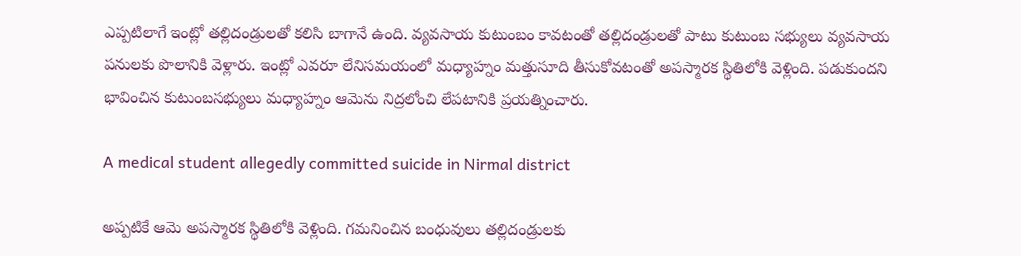ఎప్పటిలాగే ఇంట్లో తల్లిదండ్రులతో కలిసి బాగానే ఉంది. వ్యవసాయ కుటుంబం కావటంతో తల్లిదండ్రులతో పాటు కుటుంబ సభ్యులు వ్యవసాయ పనులకు పొలానికి వెళ్లారు. ఇంట్లో ఎవరూ లేనిసమయంలో మధ్యాహ్నం మత్తుసూది తీసుకోవటంతో అపస్మారక స్థితిలోకి వెళ్లింది. పడుకుందని భావించిన కుటుంబసభ్యులు మధ్యాహ్నం ఆమెను నిద్రలోంచి లేపటానికి ప్రయత్నించారు.

A medical student allegedly committed suicide in Nirmal district

అప్పటికే ఆమె అపస్మారక స్థితిలోకి వెళ్లింది. గమనించిన బంధువులు తల్లిదండ్రులకు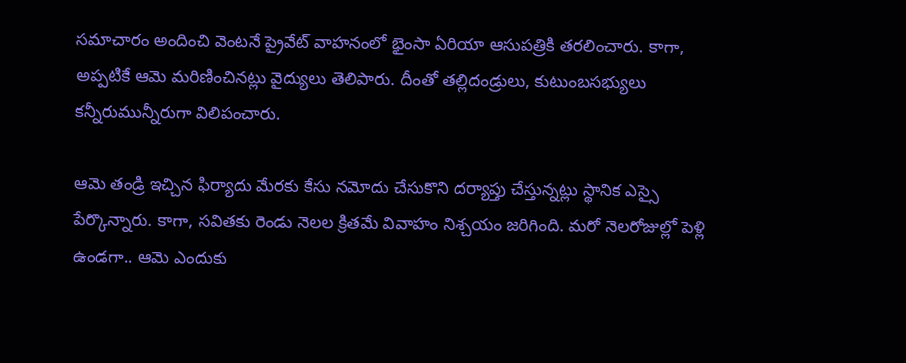సమాచారం అందించి వెంటనే ప్రైవేట్‌ వాహనంలో భైంసా ఏరియా ఆసుపత్రికి తరలించారు. కాగా, అప్పటికే ఆమె మరిణించినట్లు వైద్యులు తెలిపారు. దీంతో తల్లిదండ్రులు, కుటుంబసభ్యులు కన్నీరుమున్నీరుగా విలిపంచారు.

ఆమె తండ్రి ఇచ్చిన ఫిర్యాదు మేరకు కేసు నమోదు చేసుకొని దర్యాప్తు చేస్తున్నట్లు స్థానిక ఎస్సై పేర్కొన్నారు. కాగా, సవితకు రెండు నెలల క్రితమే వివాహం నిశ్చయం జరిగింది. మరో నెలరోజుల్లో పెళ్లి ఉండగా.. ఆమె ఎందుకు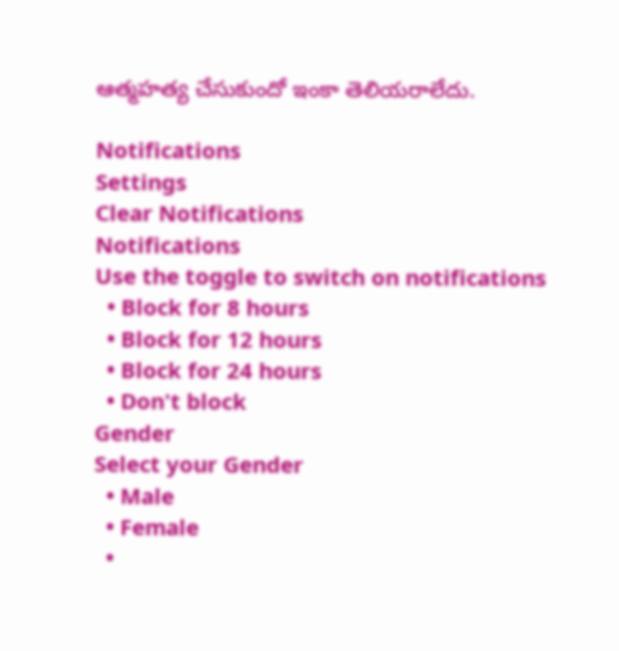ఆత్మహత్య చేసుకుందో ఇంకా తెలియరాలేదు.

Notifications
Settings
Clear Notifications
Notifications
Use the toggle to switch on notifications
  • Block for 8 hours
  • Block for 12 hours
  • Block for 24 hours
  • Don't block
Gender
Select your Gender
  • Male
  • Female
  •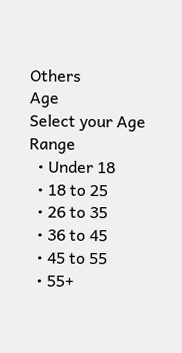Others
Age
Select your Age Range
  • Under 18
  • 18 to 25
  • 26 to 35
  • 36 to 45
  • 45 to 55
  • 55+